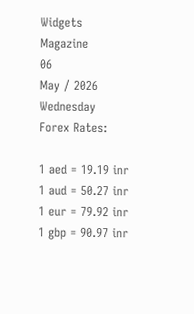Widgets Magazine
06
May / 2026
Wednesday
Forex Rates:

1 aed = 19.19 inr 1 aud = 50.27 inr 1 eur = 79.92 inr 1 gbp = 90.97 inr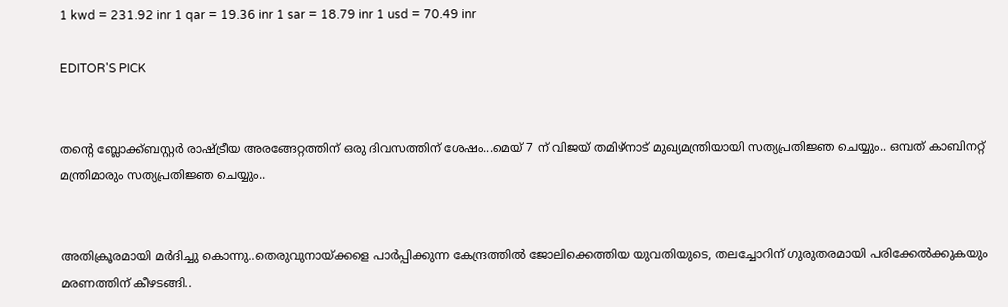1 kwd = 231.92 inr 1 qar = 19.36 inr 1 sar = 18.79 inr 1 usd = 70.49 inr

EDITOR'S PICK


തന്റെ ബ്ലോക്ക്ബസ്റ്റർ രാഷ്ട്രീയ അരങ്ങേറ്റത്തിന് ഒരു ദിവസത്തിന് ശേഷം...മെയ് 7 ന് വിജയ് തമിഴ്‌നാട് മുഖ്യമന്ത്രിയായി സത്യപ്രതിജ്ഞ ചെയ്യും.. ഒമ്പത് കാബിനറ്റ് മന്ത്രിമാരും സത്യപ്രതിജ്ഞ ചെയ്യും..


അതിക്രൂരമായി മർദിച്ചു കൊന്നു..തെരുവുനായ്ക്കളെ പാർപ്പിക്കുന്ന കേന്ദ്രത്തിൽ ജോലിക്കെത്തിയ യുവതിയുടെ, തലച്ചോറിന് ഗുരുതരമായി പരിക്കേല്‍ക്കുകയും മരണത്തിന് കീഴടങ്ങി..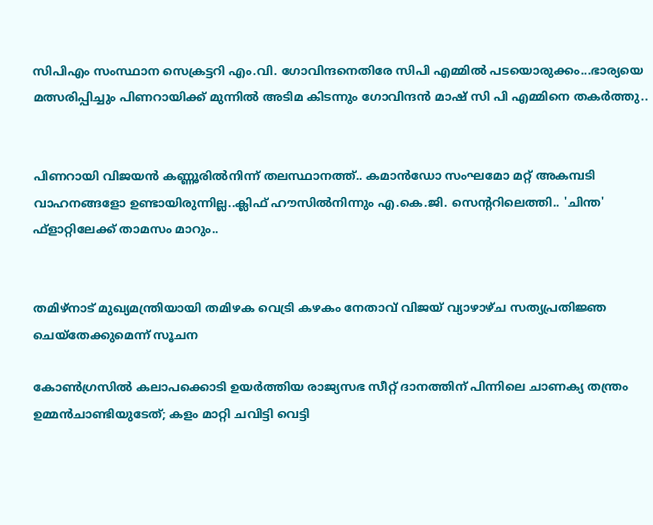സിപിഎം സംസ്ഥാന സെക്രട്ടറി എം.വി. ഗോവിന്ദനെതിരേ സിപി എമ്മിൽ പടയൊരുക്കം...ഭാര്യയെ മത്സരിപ്പിച്ചും പിണറായിക്ക് മുന്നിൽ അടിമ കിടന്നും ഗോവിന്ദൻ മാഷ് സി പി എമ്മിനെ തകർത്തു..


പിണറായി വിജയൻ കണ്ണൂരിൽനിന്ന് തലസ്ഥാനത്ത്.. കമാൻഡോ സംഘമോ മറ്റ് അകമ്പടി വാഹനങ്ങളോ ഉണ്ടായിരുന്നില്ല..ക്ലിഫ് ഹൗസിൽനിന്നും എ.കെ.ജി. സെന്ററിലെത്തി.. 'ചിന്ത' ഫ്‌ളാറ്റിലേക്ക് താമസം മാറും..


തമിഴ്‌നാട് മുഖ്യമന്ത്രിയായി തമിഴക വെട്രി കഴകം നേതാവ് വിജയ് വ്യാഴാഴ്ച സത്യപ്രതിജ്ഞ ചെയ്തേക്കുമെന്ന് സൂചന

കോണ്‍ഗ്രസില്‍ കലാപക്കൊടി ഉയര്‍ത്തിയ രാജ്യസഭ സീറ്റ് ദാനത്തിന് പിന്നിലെ ചാണക്യ തന്ത്രം ഉമ്മൻചാണ്ടിയുടേത്; കളം മാറ്റി ചവിട്ടി വെട്ടി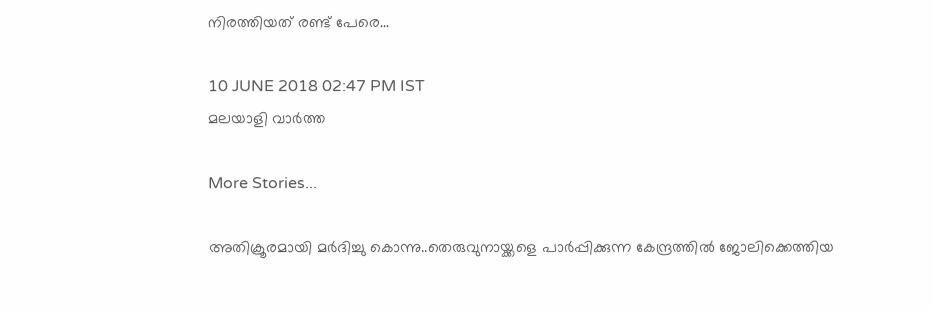നിരത്തിയത് രണ്ട് പേരെ...

10 JUNE 2018 02:47 PM IST
മലയാളി വാര്‍ത്ത

More Stories...

അതിക്രൂരമായി മർദിച്ചു കൊന്നു..തെരുവുനായ്ക്കളെ പാർപ്പിക്കുന്ന കേന്ദ്രത്തിൽ ജോലിക്കെത്തിയ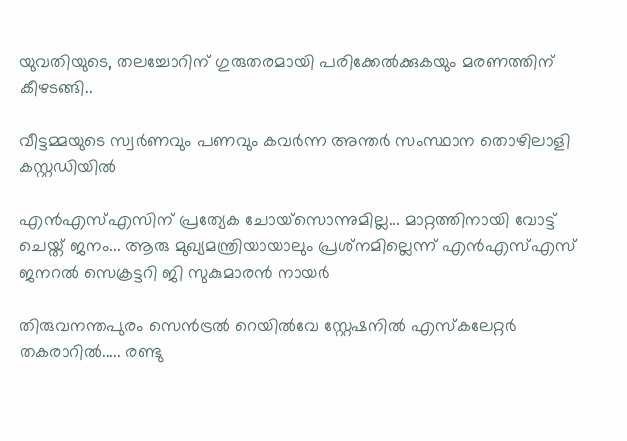യുവതിയുടെ, തലച്ചോറിന് ഗുരുതരമായി പരിക്കേല്‍ക്കുകയും മരണത്തിന് കീഴടങ്ങി..

വീട്ടമ്മയുടെ സ്വർണവും പണവും കവർന്ന അന്തർ സംസ്ഥാന തൊഴിലാളി കസ്റ്റഡിയിൽ

എന്‍എസ്എസിന് പ്രത്യേക ചോയ്‌സൊന്നുമില്ല... മാറ്റത്തിനായി വോട്ട് ചെയ്ത് ജനം... ആരു മുഖ്യമന്ത്രിയായാലും പ്രശ്‌നമില്ലെന്ന് എന്‍എസ്എസ് ജനറല്‍ സെക്രട്ടറി ജി സുകുമാരന്‍ നായര്‍

തിരുവനന്തപുരം സെൻട്രൽ റെയിൽവേ സ്റ്റേഷനിൽ എസ്‌കലേറ്റർ തകരാറിൽ..... രണ്ടു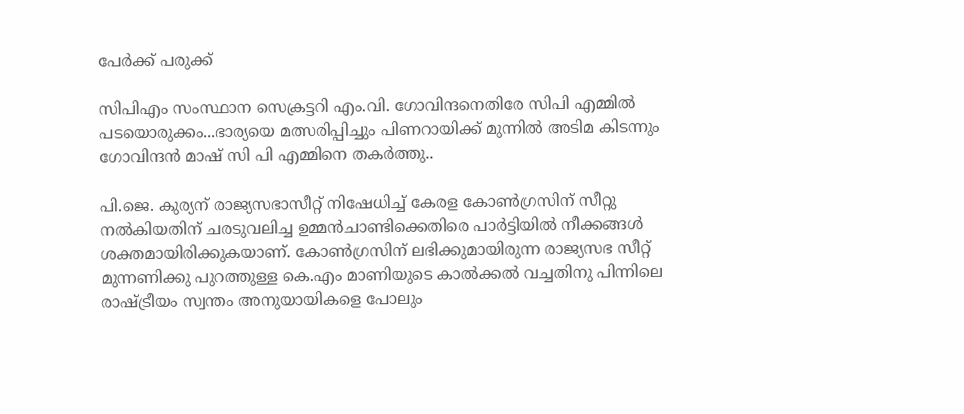പേർക്ക് പരുക്ക്

സിപിഎം സംസ്ഥാന സെക്രട്ടറി എം.വി. ഗോവിന്ദനെതിരേ സിപി എമ്മിൽ പടയൊരുക്കം...ഭാര്യയെ മത്സരിപ്പിച്ചും പിണറായിക്ക് മുന്നിൽ അടിമ കിടന്നും ഗോവിന്ദൻ മാഷ് സി പി എമ്മിനെ തകർത്തു..

പി.ജെ. കുര്യന് രാജ്യസഭാസീറ്റ് നിഷേധിച്ച് കേരള കോണ്‍ഗ്രസിന് സീറ്റു നല്‍കിയതിന് ചരടുവലിച്ച ഉമ്മന്‍ചാണ്ടിക്കെതിരെ പാര്‍ട്ടിയില്‍ നീക്കങ്ങള്‍ ശക്തമായിരിക്കുകയാണ്. കോണ്‍ഗ്രസിന് ലഭിക്കുമായിരുന്ന രാജ്യസഭ സീറ്റ് മുന്നണിക്കു പുറത്തുള്ള കെ.എം മാണിയുടെ കാല്‍ക്കല്‍ വച്ചതിനു പിന്നിലെ രാഷ്ട്രീയം സ്വന്തം അനുയായികളെ പോലും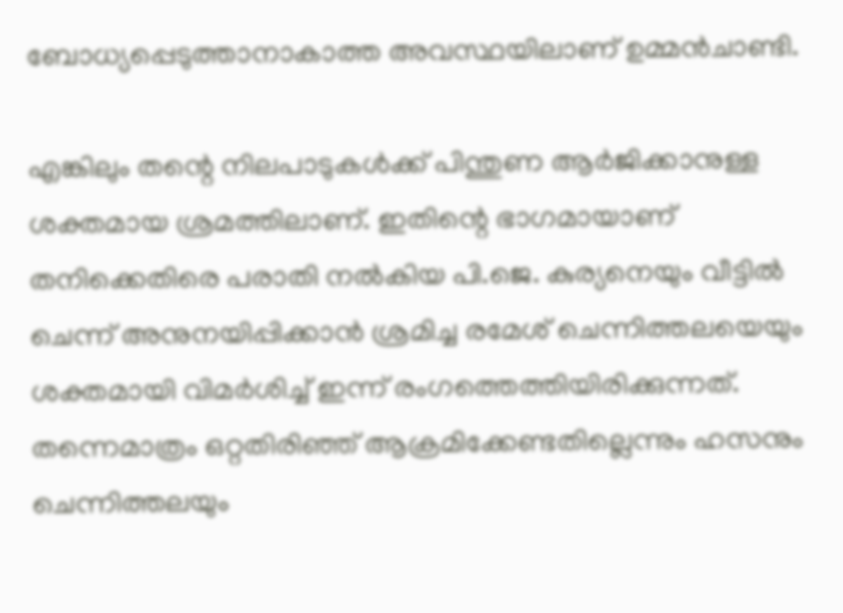ബോധ്യപ്പെടുത്താനാകാത്ത അവസ്ഥയിലാണ് ഉമ്മന്‍ചാണ്ടി.

എങ്കിലും തന്റെ നിലപാടുകള്‍ക്ക് പിന്തുണ ആര്‍ജിക്കാനുള്ള ശക്തമായ ശ്രമത്തിലാണ്. ഇതിന്റെ ഭാഗമായാണ് തനിക്കെതിരെ പരാതി നല്‍കിയ പി.ജെ. കുര്യനെയും വീട്ടില്‍ ചെന്ന് അനുനയിപ്പിക്കാന്‍ ശ്രമിച്ച രമേശ് ചെന്നിത്തലയെയും ശക്തമായി വിമര്‍ശിച്ച് ഇന്ന് രംഗത്തെത്തിയിരിക്കുന്നത്. തന്നെമാത്രം ഒറ്റതിരിഞ്ഞ് ആക്രമിക്കേണ്ടതില്ലെന്നും ഹസനും ചെന്നിത്തലയും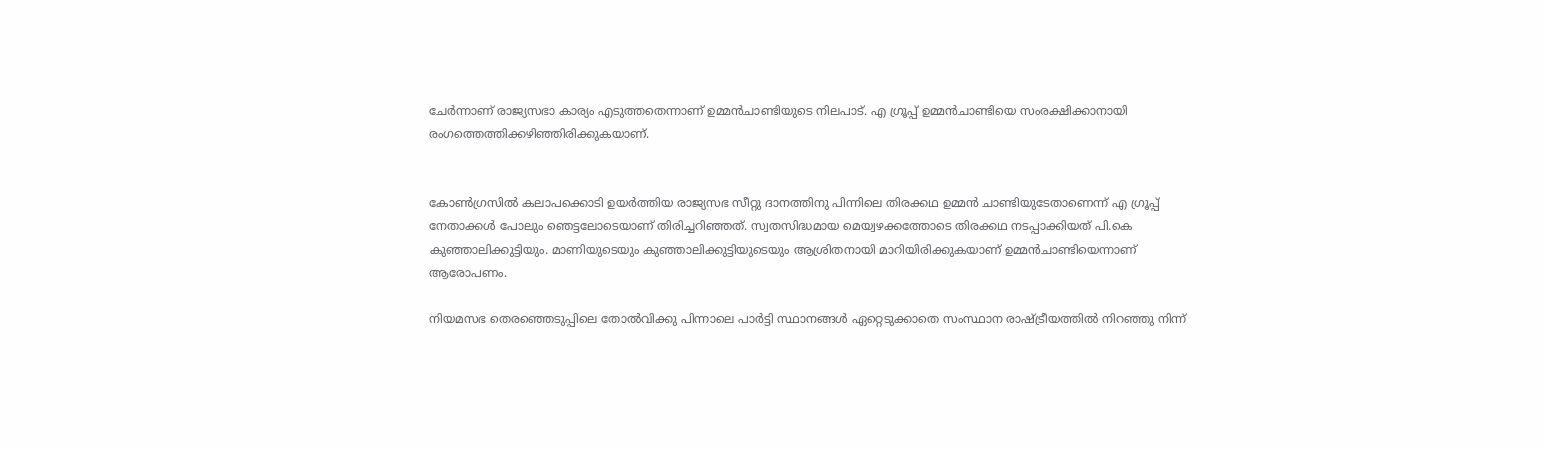ചേര്‍ന്നാണ് രാജ്യസഭാ കാര്യം എടുത്തതെന്നാണ് ഉമ്മന്‍ചാണ്ടിയുടെ നിലപാട്. എ ഗ്രൂപ്പ് ഉമ്മന്‍ചാണ്ടിയെ സംരക്ഷിക്കാനായി രംഗത്തെത്തിക്കഴിഞ്ഞിരിക്കുകയാണ്.


കോണ്‍ഗ്രസില്‍ കലാപക്കൊടി ഉയര്‍ത്തിയ രാജ്യസഭ സീറ്റു ദാനത്തിനു പിന്നിലെ തിരക്കഥ ഉമ്മന്‍ ചാണ്ടിയുടേതാണെന്ന് എ ഗ്രൂപ്പ് നേതാക്കള്‍ പോലും ഞെട്ടലോടെയാണ് തിരിച്ചറിഞ്ഞത്. സ്വതസിദ്ധമായ മെയ്വഴക്കത്തോടെ തിരക്കഥ നടപ്പാക്കിയത് പി.കെ കുഞ്ഞാലിക്കുട്ടിയും. മാണിയുടെയും കുഞ്ഞാലിക്കുട്ടിയുടെയും ആശ്രിതനായി മാറിയിരിക്കുകയാണ് ഉമ്മന്‍ചാണ്ടിയെന്നാണ് ആരോപണം.

നിയമസഭ തെരഞ്ഞെടുപ്പിലെ തോല്‍വിക്കു പിന്നാലെ പാര്‍ട്ടി സ്ഥാനങ്ങള്‍ ഏറ്റെടുക്കാതെ സംസ്ഥാന രാഷ്ട്രീയത്തില്‍ നിറഞ്ഞു നിന്ന്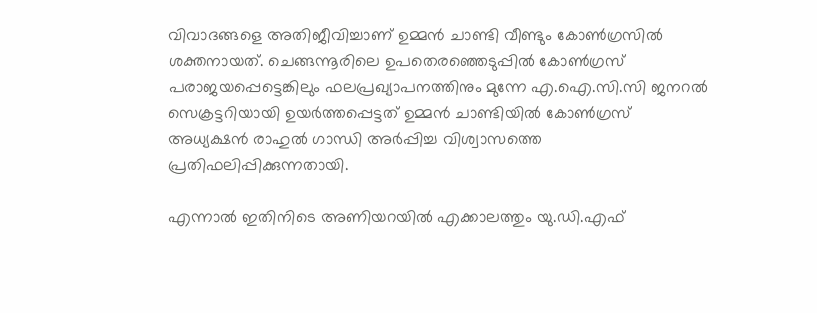വിവാദങ്ങളെ അതിജീവിച്ചാണ് ഉമ്മന്‍ ചാണ്ടി വീണ്ടും കോണ്‍ഗ്രസില്‍ ശക്തനായത്. ചെങ്ങന്നൂരിലെ ഉപതെരഞ്ഞെടുപ്പില്‍ കോണ്‍ഗ്രസ് പരാജയപ്പെട്ടെങ്കിലും ഫലപ്രഖ്യാപനത്തിനും മുന്നേ എ.ഐ.സി.സി ജനറല്‍ സെക്രട്ടറിയായി ഉയര്‍ത്തപ്പെട്ടത് ഉമ്മന്‍ ചാണ്ടിയില്‍ കോണ്‍ഗ്രസ് അധ്യക്ഷന്‍ രാഹുല്‍ ഗാന്ധി അര്‍പ്പിച്ച വിശ്വാസത്തെ പ്രതിഫലിപ്പിക്കുന്നതായി.

എന്നാല്‍ ഇതിനിടെ അണിയറയില്‍ എക്കാലത്തും യു.ഡി.എഫ്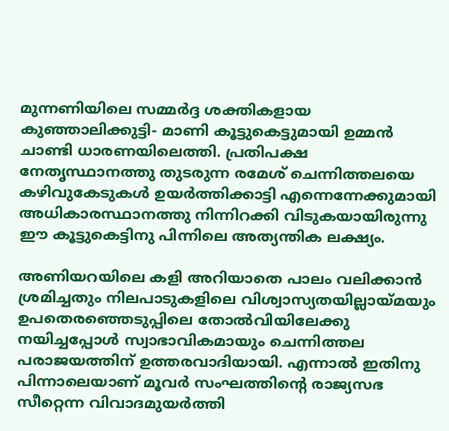മുന്നണിയിലെ സമ്മര്‍ദ്ദ ശക്തികളായ കുഞ്ഞാലിക്കുട്ടി- മാണി കൂട്ടുകെട്ടുമായി ഉമ്മന്‍ ചാണ്ടി ധാരണയിലെത്തി. പ്രതിപക്ഷ നേതൃസ്ഥാനത്തു തുടരുന്ന രമേശ് ചെന്നിത്തലയെ കഴിവുകേടുകള്‍ ഉയര്‍ത്തിക്കാട്ടി എന്നെന്നേക്കുമായി അധികാരസ്ഥാനത്തു നിന്നിറക്കി വിടുകയായിരുന്നു ഈ കൂട്ടുകെട്ടിനു പിന്നിലെ അത്യന്തിക ലക്ഷ്യം.

അണിയറയിലെ കളി അറിയാതെ പാലം വലിക്കാന്‍ ശ്രമിച്ചതും നിലപാടുകളിലെ വിശ്വാസ്യതയില്ലായ്മയും ഉപതെരഞ്ഞെടുപ്പിലെ തോല്‍വിയിലേക്കു നയിച്ചപ്പോള്‍ സ്വാഭാവികമായും ചെന്നിത്തല പരാജയത്തിന് ഉത്തരവാദിയായി. എന്നാല്‍ ഇതിനു പിന്നാലെയാണ് മൂവര്‍ സംഘത്തിന്റെ രാജ്യസഭ സീറ്റെന്ന വിവാദമുയര്‍ത്തി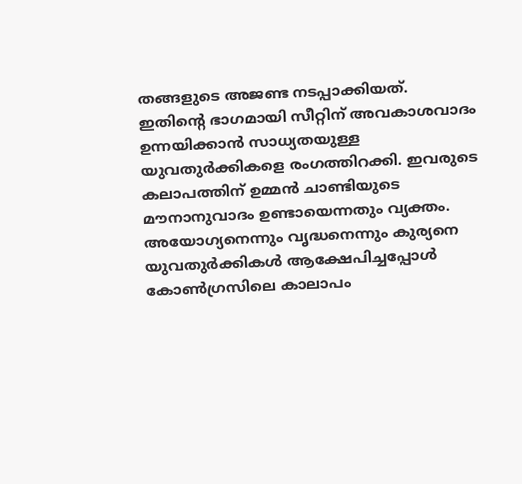തങ്ങളുടെ അജണ്ട നടപ്പാക്കിയത്. ഇതിന്റെ ഭാഗമായി സീറ്റിന് അവകാശവാദം ഉന്നയിക്കാന്‍ സാധ്യതയുള്ള യുവതുര്‍ക്കികളെ രംഗത്തിറക്കി. ഇവരുടെ കലാപത്തിന് ഉമ്മന്‍ ചാണ്ടിയുടെ മൗനാനുവാദം ഉണ്ടായെന്നതും വ്യക്തം. അയോഗ്യനെന്നും വൃദ്ധനെന്നും കുര്യനെ യുവതുര്‍ക്കികള്‍ ആക്ഷേപിച്ചപ്പോള്‍ കോണ്‍ഗ്രസിലെ കാലാപം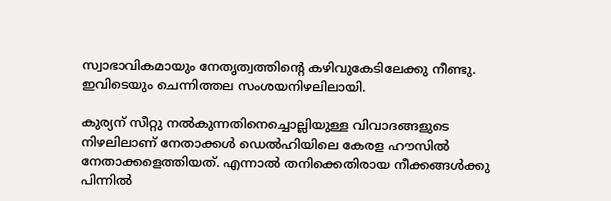സ്വാഭാവികമായും നേതൃത്വത്തിന്റെ കഴിവുകേടിലേക്കു നീണ്ടു. ഇവിടെയും ചെന്നിത്തല സംശയനിഴലിലായി.

കുര്യന് സീറ്റു നല്‍കുന്നതിനെച്ചൊല്ലിയുള്ള വിവാദങ്ങളുടെ നിഴലിലാണ് നേതാക്കള്‍ ഡെല്‍ഹിയിലെ കേരള ഹൗസില്‍ നേതാക്കളെത്തിയത്. എന്നാല്‍ തനിക്കെതിരായ നീക്കങ്ങള്‍ക്കു പിന്നില്‍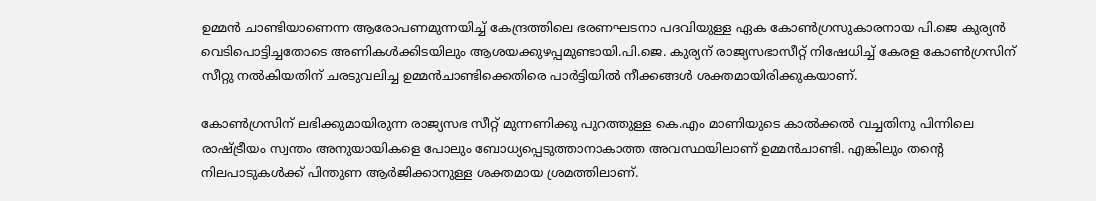ഉമ്മന്‍ ചാണ്ടിയാണെന്ന ആരോപണമുന്നയിച്ച് കേന്ദ്രത്തിലെ ഭരണഘടനാ പദവിയുള്ള ഏക കോണ്‍ഗ്രസുകാരനായ പി.ജെ കുര്യന്‍ വെടിപൊട്ടിച്ചതോടെ അണികള്‍ക്കിടയിലും ആശയക്കുഴപ്പമുണ്ടായി.പി.ജെ. കുര്യന് രാജ്യസഭാസീറ്റ് നിഷേധിച്ച് കേരള കോണ്‍ഗ്രസിന് സീറ്റു നല്‍കിയതിന് ചരടുവലിച്ച ഉമ്മന്‍ചാണ്ടിക്കെതിരെ പാര്‍ട്ടിയില്‍ നീക്കങ്ങള്‍ ശക്തമായിരിക്കുകയാണ്.

കോണ്‍ഗ്രസിന് ലഭിക്കുമായിരുന്ന രാജ്യസഭ സീറ്റ് മുന്നണിക്കു പുറത്തുള്ള കെ.എം മാണിയുടെ കാല്‍ക്കല്‍ വച്ചതിനു പിന്നിലെ രാഷ്ട്രീയം സ്വന്തം അനുയായികളെ പോലും ബോധ്യപ്പെടുത്താനാകാത്ത അവസ്ഥയിലാണ് ഉമ്മന്‍ചാണ്ടി. എങ്കിലും തന്റെ നിലപാടുകള്‍ക്ക് പിന്തുണ ആര്‍ജിക്കാനുള്ള ശക്തമായ ശ്രമത്തിലാണ്.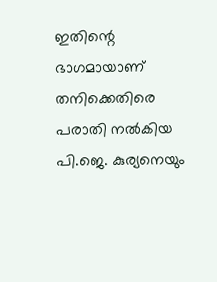ഇതിന്റെ ഭാഗമായാണ് തനിക്കെതിരെ പരാതി നല്‍കിയ പി.ജെ. കുര്യനെയും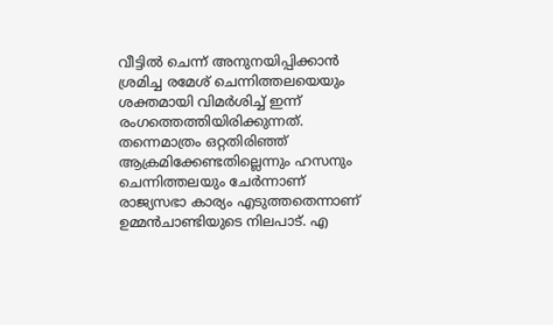വീട്ടില്‍ ചെന്ന് അനുനയിപ്പിക്കാന്‍ ശ്രമിച്ച രമേശ് ചെന്നിത്തലയെയും ശക്തമായി വിമര്‍ശിച്ച് ഇന്ന് രംഗത്തെത്തിയിരിക്കുന്നത്. തന്നെമാത്രം ഒറ്റതിരിഞ്ഞ് ആക്രമിക്കേണ്ടതില്ലെന്നും ഹസനും ചെന്നിത്തലയും ചേര്‍ന്നാണ് രാജ്യസഭാ കാര്യം എടുത്തതെന്നാണ് ഉമ്മന്‍ചാണ്ടിയുടെ നിലപാട്. എ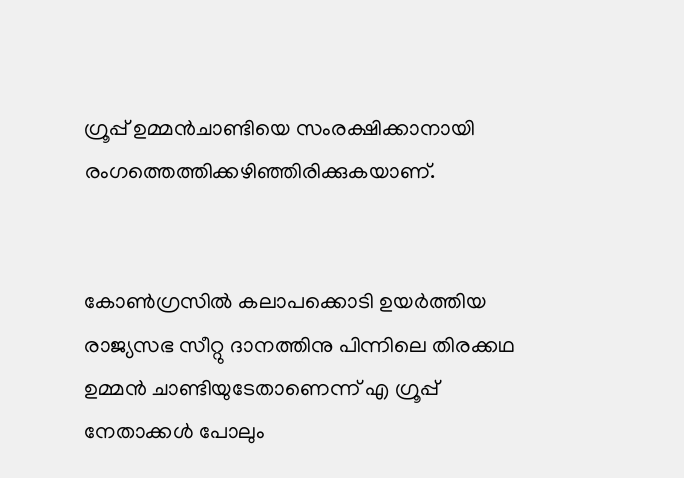ഗ്രൂപ്പ് ഉമ്മന്‍ചാണ്ടിയെ സംരക്ഷിക്കാനായി രംഗത്തെത്തിക്കഴിഞ്ഞിരിക്കുകയാണ്.


കോണ്‍ഗ്രസില്‍ കലാപക്കൊടി ഉയര്‍ത്തിയ രാജ്യസഭ സീറ്റു ദാനത്തിനു പിന്നിലെ തിരക്കഥ ഉമ്മന്‍ ചാണ്ടിയുടേതാണെന്ന് എ ഗ്രൂപ്പ് നേതാക്കള്‍ പോലും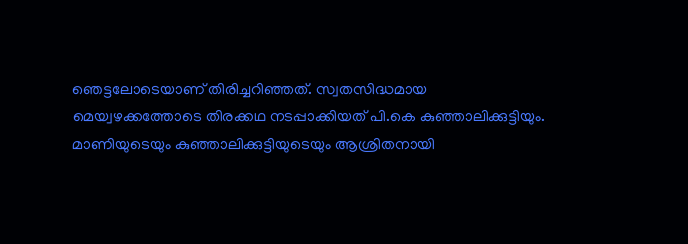ഞെട്ടലോടെയാണ് തിരിച്ചറിഞ്ഞത്. സ്വതസിദ്ധമായ മെയ്വഴക്കത്തോടെ തിരക്കഥ നടപ്പാക്കിയത് പി.കെ കുഞ്ഞാലിക്കുട്ടിയും. മാണിയുടെയും കുഞ്ഞാലിക്കുട്ടിയുടെയും ആശ്രിതനായി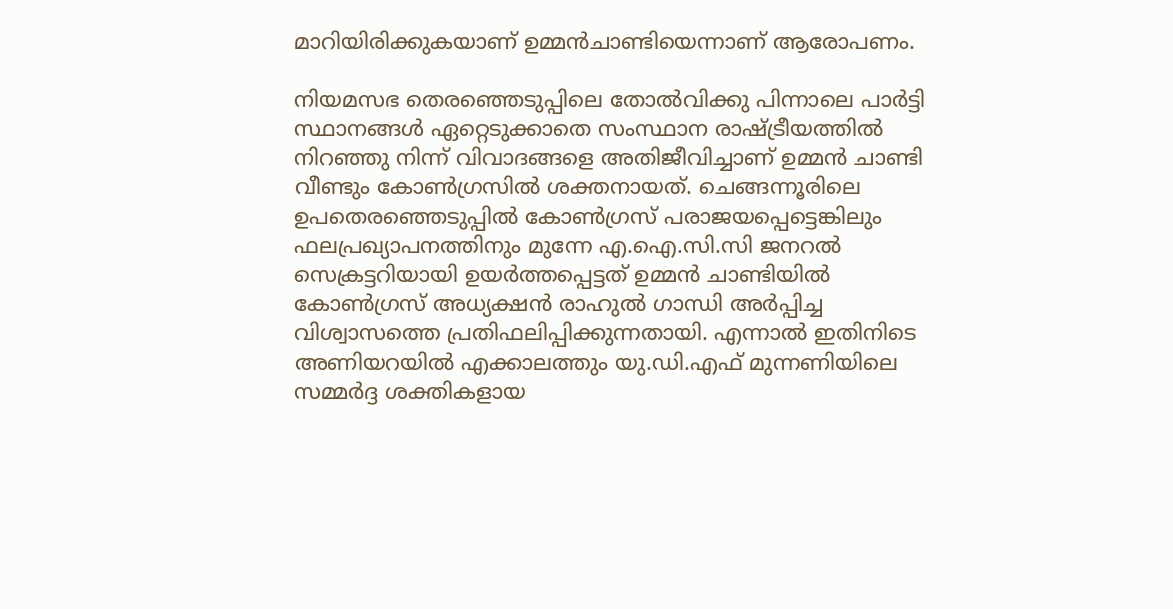മാറിയിരിക്കുകയാണ് ഉമ്മന്‍ചാണ്ടിയെന്നാണ് ആരോപണം.

നിയമസഭ തെരഞ്ഞെടുപ്പിലെ തോല്‍വിക്കു പിന്നാലെ പാര്‍ട്ടി സ്ഥാനങ്ങള്‍ ഏറ്റെടുക്കാതെ സംസ്ഥാന രാഷ്ട്രീയത്തില്‍ നിറഞ്ഞു നിന്ന് വിവാദങ്ങളെ അതിജീവിച്ചാണ് ഉമ്മന്‍ ചാണ്ടി വീണ്ടും കോണ്‍ഗ്രസില്‍ ശക്തനായത്. ചെങ്ങന്നൂരിലെ ഉപതെരഞ്ഞെടുപ്പില്‍ കോണ്‍ഗ്രസ് പരാജയപ്പെട്ടെങ്കിലും ഫലപ്രഖ്യാപനത്തിനും മുന്നേ എ.ഐ.സി.സി ജനറല്‍ സെക്രട്ടറിയായി ഉയര്‍ത്തപ്പെട്ടത് ഉമ്മന്‍ ചാണ്ടിയില്‍ കോണ്‍ഗ്രസ് അധ്യക്ഷന്‍ രാഹുല്‍ ഗാന്ധി അര്‍പ്പിച്ച വിശ്വാസത്തെ പ്രതിഫലിപ്പിക്കുന്നതായി. എന്നാല്‍ ഇതിനിടെ അണിയറയില്‍ എക്കാലത്തും യു.ഡി.എഫ് മുന്നണിയിലെ സമ്മര്‍ദ്ദ ശക്തികളായ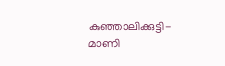കുഞ്ഞാലിക്കുട്ടി- മാണി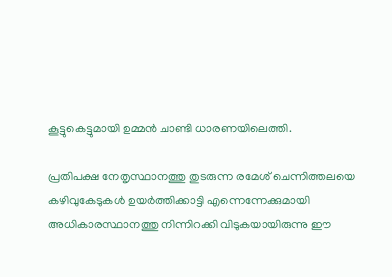കൂട്ടുകെട്ടുമായി ഉമ്മന്‍ ചാണ്ടി ധാരണയിലെത്തി.

പ്രതിപക്ഷ നേതൃസ്ഥാനത്തു തുടരുന്ന രമേശ് ചെന്നിത്തലയെ കഴിവുകേടുകള്‍ ഉയര്‍ത്തിക്കാട്ടി എന്നെന്നേക്കുമായി അധികാരസ്ഥാനത്തു നിന്നിറക്കി വിടുകയായിരുന്നു ഈ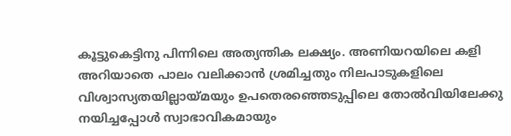കൂട്ടുകെട്ടിനു പിന്നിലെ അത്യന്തിക ലക്ഷ്യം. അണിയറയിലെ കളി അറിയാതെ പാലം വലിക്കാന്‍ ശ്രമിച്ചതും നിലപാടുകളിലെ വിശ്വാസ്യതയില്ലായ്മയും ഉപതെരഞ്ഞെടുപ്പിലെ തോല്‍വിയിലേക്കു നയിച്ചപ്പോള്‍ സ്വാഭാവികമായും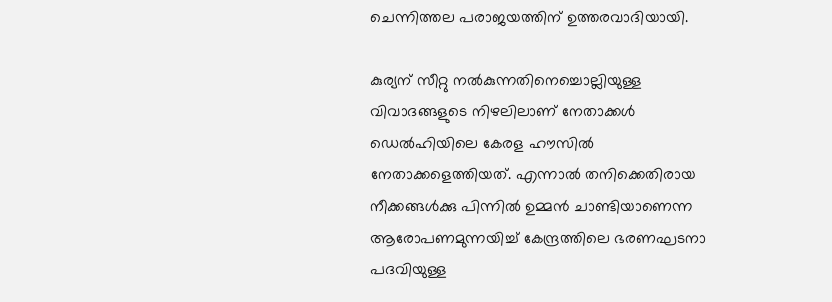ചെന്നിത്തല പരാജയത്തിന് ഉത്തരവാദിയായി.

കുര്യന് സീറ്റു നല്‍കുന്നതിനെച്ചൊല്ലിയുള്ള വിവാദങ്ങളുടെ നിഴലിലാണ് നേതാക്കള്‍ ഡെല്‍ഹിയിലെ കേരള ഹൗസില്‍ നേതാക്കളെത്തിയത്. എന്നാല്‍ തനിക്കെതിരായ നീക്കങ്ങള്‍ക്കു പിന്നില്‍ ഉമ്മന്‍ ചാണ്ടിയാണെന്ന ആരോപണമുന്നയിച്ച് കേന്ദ്രത്തിലെ ഭരണഘടനാ പദവിയുള്ള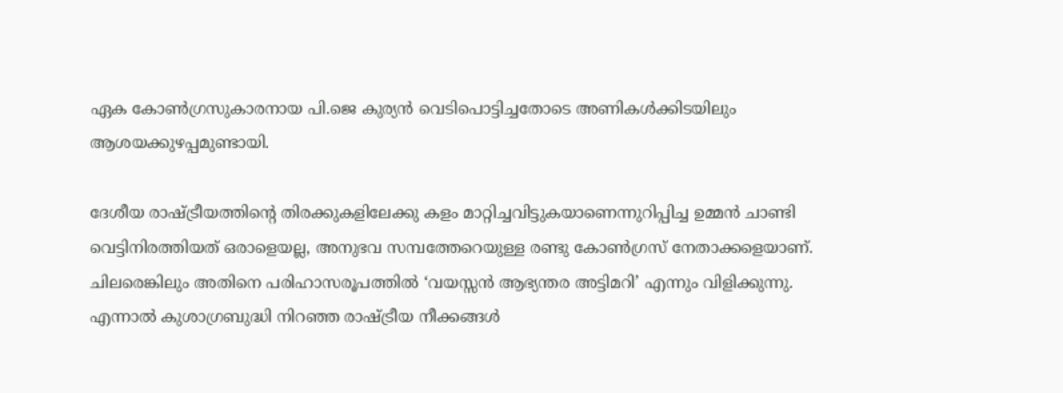ഏക കോണ്‍ഗ്രസുകാരനായ പി.ജെ കുര്യന്‍ വെടിപൊട്ടിച്ചതോടെ അണികള്‍ക്കിടയിലും ആശയക്കുഴപ്പമുണ്ടായി.

ദേശീയ രാഷ്ട്രീയത്തിന്റെ തിരക്കുകളിലേക്കു കളം മാറ്റിച്ചവിട്ടുകയാണെന്നുറിപ്പിച്ച ഉമ്മൻ ചാണ്ടി വെട്ടിനിരത്തിയത് ഒരാളെയല്ല, അനുഭവ സമ്പത്തേറെയുള്ള രണ്ടു കോൺഗ്രസ് നേതാക്കളെയാണ്. ചിലരെങ്കിലും അതിനെ പരിഹാസരൂപത്തിൽ ‘വയസ്സൻ ആഭ്യന്തര അട്ടിമറി’ എന്നും വിളിക്കുന്നു. എന്നാൽ കുശാഗ്രബുദ്ധി നിറഞ്ഞ രാഷ്ട്രീയ നീക്കങ്ങൾ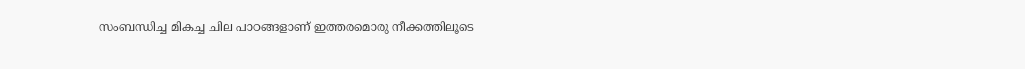സംബന്ധിച്ച മികച്ച ചില പാഠങ്ങളാണ് ഇത്തരമൊരു നീക്കത്തിലൂടെ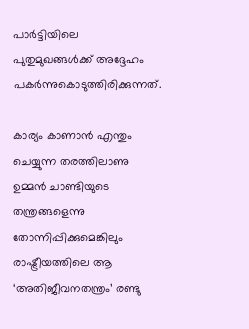പാർട്ടിയിലെ പുതുമുഖങ്ങൾക്ക് അദ്ദേഹം പകർന്നുകൊടുത്തിരിക്കുന്നത്.

കാര്യം കാണാൻ എന്തും ചെയ്യുന്ന തരത്തിലാണു ഉമ്മൻ ചാണ്ടിയുടെ തന്ത്രങ്ങളെന്നു തോന്നിപ്പിക്കുമെങ്കിലും രാഷ്ട്രീയത്തിലെ ആ ‘അതിജീവനതന്ത്രം’ രണ്ടു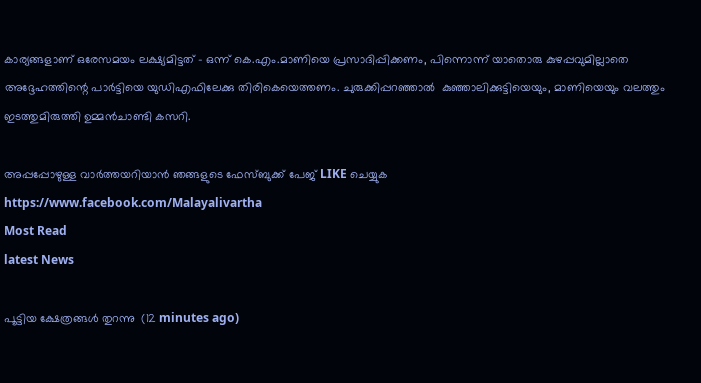കാര്യങ്ങളാണ് ഒരേസമയം ലക്ഷ്യമിട്ടത് – ഒന്ന് കെ.എം.മാണിയെ പ്രസാദിപ്പിക്കണം, പിന്നൊന്ന് യാതൊരു കുഴപ്പവുമില്ലാതെ അദ്ദേഹത്തിന്റെ പാർട്ടിയെ യുഡിഎഫിലേക്കു തിരികെയെത്തണം. ചുരുക്കിപ്പറഞ്ഞാൽ  കുഞ്ഞാലിക്കുട്ടിയെയും, മാണിയെയും വലത്തും ഇടത്തുമിരുത്തി ഉമ്മന്‍ചാണ്ടി കസറി.

അപ്പപ്പോഴുള്ള വാര്‍ത്തയറിയാന്‍ ഞങ്ങളുടെ ഫേസ്‌ബുക്ക്‌ പേജ് LIKE ചെയ്യുക
https://www.facebook.com/Malayalivartha
Most Read
latest News

പൂട്ടിയ ക്ഷേത്രങ്ങൾ തുറന്നു  (12 minutes ago)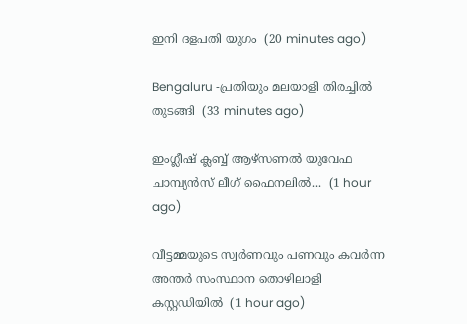ഇനി ദളപതി യുഗം  (20 minutes ago)

Bengaluru -പ്രതിയും മലയാളി തിരച്ചിൽ തുടങ്ങി  (33 minutes ago)

ഇംഗ്ലീഷ് ക്ലബ്ബ് ആഴ്‌സണൽ യുവേഫ ചാമ്പ്യൻസ് ലീഗ് ഫൈനലിൽ...  (1 hour ago)

വീട്ടമ്മയുടെ സ്വർണവും പണവും കവർന്ന അന്തർ സംസ്ഥാന തൊഴിലാളി കസ്റ്റഡിയിൽ  (1 hour ago)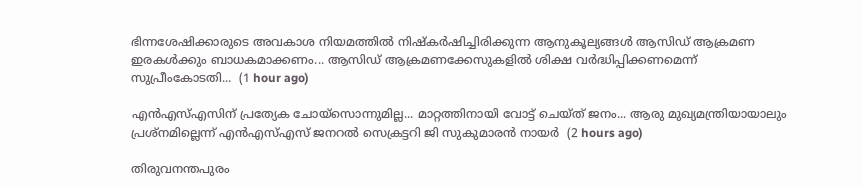ഭിന്നശേഷിക്കാരുടെ അവകാശ നിയമത്തിൽ നിഷ്‌കർഷിച്ചിരിക്കുന്ന ആനുകൂല്യങ്ങൾ ആസിഡ് ആക്രമണ ഇരകൾക്കും ബാധകമാക്കണം... ആസിഡ് ആക്രമണക്കേസുകളിൽ ശിക്ഷ വർദ്ധിപ്പിക്കണമെന്ന് സുപ്രീംകോടതി...  (1 hour ago)

എന്‍എസ്എസിന് പ്രത്യേക ചോയ്‌സൊന്നുമില്ല... മാറ്റത്തിനായി വോട്ട് ചെയ്ത് ജനം... ആരു മുഖ്യമന്ത്രിയായാലും പ്രശ്‌നമില്ലെന്ന് എന്‍എസ്എസ് ജനറല്‍ സെക്രട്ടറി ജി സുകുമാരന്‍ നായര്‍  (2 hours ago)

തിരുവനന്തപുരം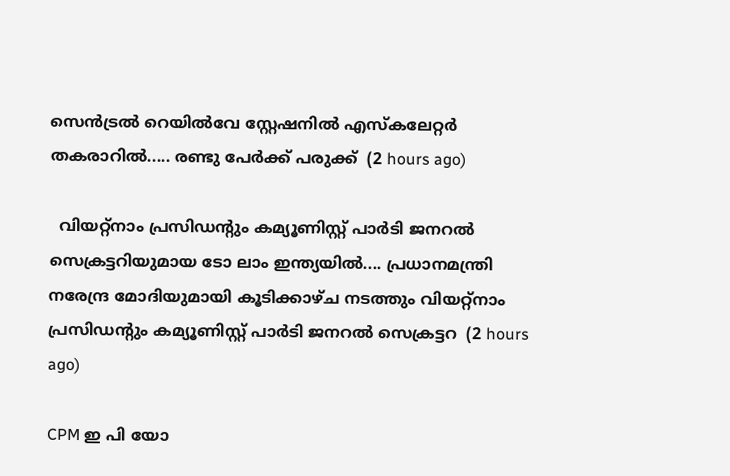സെൻട്രൽ റെയിൽവേ സ്റ്റേഷനിൽ എസ്‌കലേറ്റർ തകരാറിൽ..... രണ്ടു പേർക്ക് പരുക്ക്  (2 hours ago)

  വിയറ്റ്നാം പ്രസിഡന്റും കമ്യൂണിസ്റ്റ് പാർടി ജനറൽ സെക്രട്ടറിയുമായ ടോ ലാം ഇന്ത്യയിൽ.... പ്രധാനമന്ത്രി നരേന്ദ്ര മോദിയുമായി കൂടിക്കാഴ്ച നടത്തും വിയറ്റ്നാം പ്രസിഡന്റും കമ്യൂണിസ്റ്റ് പാർടി ജനറൽ സെക്രട്ടറ  (2 hours ago)

CPM ഇ പി യോ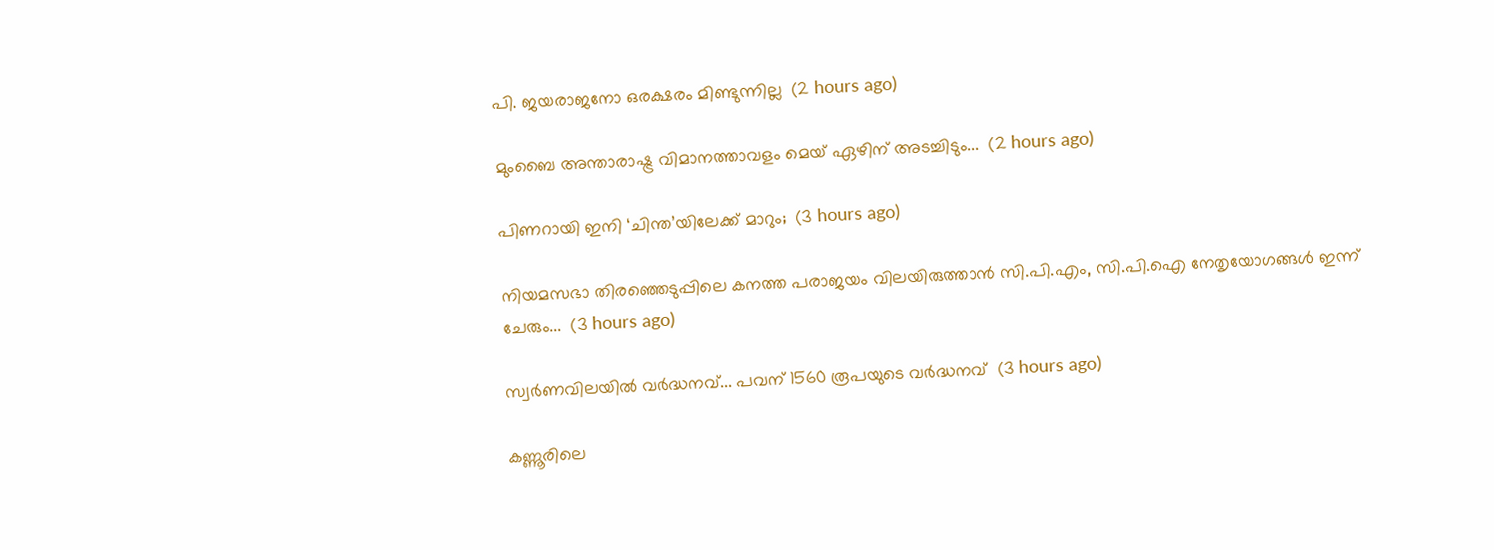പി. ജയരാജനോ ഒരക്ഷരം മിണ്ടുന്നില്ല  (2 hours ago)

മുംബൈ അന്താരാഷ്ട്ര വിമാനത്താവളം മെയ് ഏഴിന് അടച്ചിടും...  (2 hours ago)

പിണറായി ഇനി ‘ചിന്ത’യിലേക്ക് മാറും;  (3 hours ago)

നിയമസഭാ തിരഞ്ഞെടുപ്പിലെ കനത്ത പരാജയം വിലയിരുത്താൻ സി.പി.എം, സി.പി.ഐ നേതൃയോഗങ്ങൾ ഇന്ന് ചേരും...  (3 hours ago)

സ്വര്‍ണവിലയിൽ വർദ്ധനവ്... പവന് 1560 രൂപയുടെ വർദ്ധനവ്  (3 hours ago)

കണ്ണൂരിലെ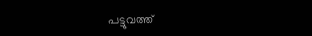പട്ടുവത്ത്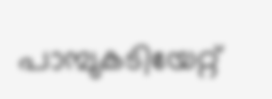പാമ്പുകടിയേറ്റ്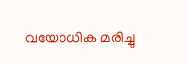വയോധിക മരിച്ചു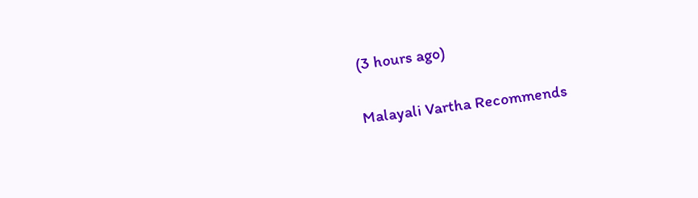(3 hours ago)

Malayali Vartha Recommends